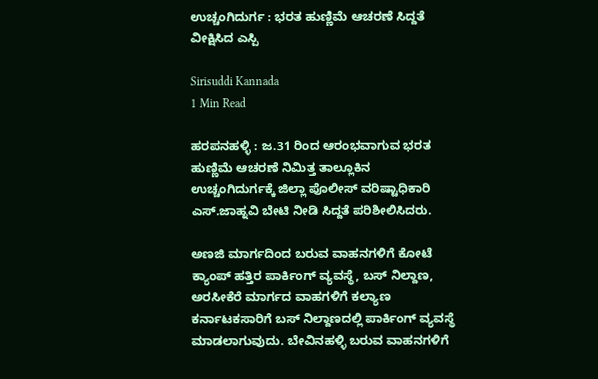ಉಚ್ಚಂಗಿದುರ್ಗ : ಭರತ ಹುಣ್ಣಿಮೆ ಆಚರಣೆ ಸಿದ್ದತೆ ವೀಕ್ಷಿಸಿದ ಎಸ್ಪಿ

Sirisuddi Kannada
1 Min Read

ಹರಪನಹಳ್ಳಿ : ಜ.31 ರಿಂದ ಆರಂಭವಾಗುವ ಭರತ ಹುಣ್ಣಿಮೆ ಆಚರಣೆ ನಿಮಿತ್ತ ತಾಲ್ಲೂಕಿನ ಉಚ್ಚಂಗಿದುರ್ಗಕ್ಕೆ ಜಿಲ್ಲಾ ಪೊಲೀಸ್ ವರಿಷ್ಟಾಧಿಕಾರಿ ಎಸ್.ಜಾಹ್ನವಿ ಬೇಟಿ ನೀಡಿ ಸಿದ್ದತೆ ಪರಿಶೀಲಿಸಿದರು.

ಅಣಜಿ ಮಾರ್ಗದಿಂದ ಬರುವ ವಾಹನಗಳಿಗೆ ಕೋಟೆ ಕ್ಯಾಂಪ್ ಹತ್ತಿರ ಪಾರ್ಕಿಂಗ್ ವ್ಯವಸ್ಥೆ, ಬಸ್ ನಿಲ್ದಾಣ, ಅರಸೀಕೆರೆ ಮಾರ್ಗದ ವಾಹಗಳಿಗೆ ಕಲ್ಯಾಣ ಕರ್ನಾಟಕಸಾರಿಗೆ ಬಸ್ ನಿಲ್ದಾಣದಲ್ಲಿ ಪಾರ್ಕಿಂಗ್ ವ್ಯವಸ್ಥೆ ಮಾಡಲಾಗುವುದು. ಬೇವಿನಹಳ್ಳಿ ಬರುವ ವಾಹನಗಳಿಗೆ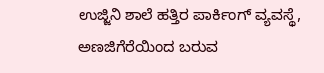ಉಜ್ಜಿನಿ ಶಾಲೆ ಹತ್ತಿರ ಪಾರ್ಕಿಂಗ್ ವ್ಯವಸ್ಥೆ, ಅಣಜಿಗೆರೆಯಿಂದ ಬರುವ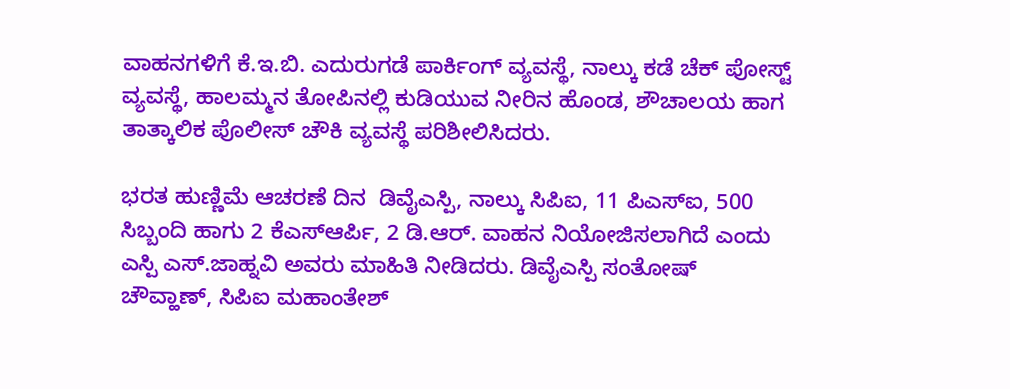ವಾಹನಗಳಿಗೆ ಕೆ.ಇ.ಬಿ. ಎದುರುಗಡೆ ಪಾರ್ಕಿಂಗ್ ವ್ಯವಸ್ಥೆ, ನಾಲ್ಕು ಕಡೆ ಚೆಕ್ ಪೋಸ್ಟ್ ವ್ಯವಸ್ಥೆ, ಹಾಲಮ್ಮನ ತೋಪಿನಲ್ಲಿ ಕುಡಿಯುವ ನೀರಿನ ಹೊಂಡ, ಶೌಚಾಲಯ ಹಾಗ ತಾತ್ಕಾಲಿಕ ಪೊಲೀಸ್ ಚೌಕಿ ವ್ಯವಸ್ಥೆ ಪರಿಶೀಲಿಸಿದರು.

ಭರತ ಹುಣ್ಣಿಮೆ ಆಚರಣೆ ದಿನ  ಡಿವೈಎಸ್ಪಿ, ನಾಲ್ಕು ಸಿಪಿಐ, 11 ಪಿಎಸ್‌ಐ, 500 ಸಿಬ್ಬಂದಿ ಹಾಗು 2 ಕೆಎಸ್‌ಆರ್ಪಿ, 2 ಡಿ.ಆರ್. ವಾಹನ ನಿಯೋಜಿಸಲಾಗಿದೆ ಎಂದು ಎಸ್ಪಿ ಎಸ್.ಜಾಹ್ನವಿ ಅವರು ಮಾಹಿತಿ ನೀಡಿದರು. ಡಿವೈಎಸ್ಪಿ ಸಂತೋಷ್ ಚೌವ್ಹಾಣ್, ಸಿಪಿಐ ಮಹಾಂತೇಶ್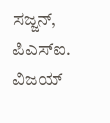ಸಜ್ಜನ್, ಪಿಎಸ್‌ಐ. ವಿಜಯ್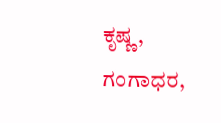ಕೃಷ್ಣ, ಗಂಗಾಧರ,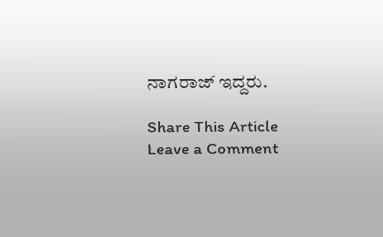ನಾಗರಾಜ್ ಇದ್ದರು.

Share This Article
Leave a Comment